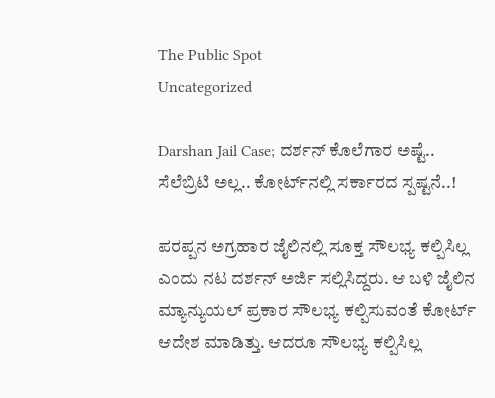The Public Spot
Uncategorized

Darshan Jail Case; ದರ್ಶನ್‌ ಕೊಲೆಗಾರ ಅಷ್ಟೆ.. ಸೆಲೆಬ್ರಿಟಿ ಅಲ್ಲ.. ಕೋರ್ಟ್‌ನಲ್ಲಿ ಸರ್ಕಾರದ ಸ್ಪಷ್ಟನೆ..!

ಪರಪ್ಪನ ಅಗ್ರಹಾರ ಜೈಲಿನಲ್ಲಿ ಸೂಕ್ತ ಸೌಲಭ್ಯ ಕಲ್ಪಿಸಿಲ್ಲ ಎಂದು ನಟ ದರ್ಶನ್‌ ಅರ್ಜಿ ಸಲ್ಲಿಸಿದ್ದರು. ಆ ಬಳಿ ಜೈಲಿನ ಮ್ಯಾನ್ಯುಯಲ್‌ ಪ್ರಕಾರ ಸೌಲಭ್ಯ ಕಲ್ಪಿಸುವಂತೆ ಕೋರ್ಟ್‌ ಆದೇಶ ಮಾಡಿತ್ತು. ಆದರೂ ಸೌಲಭ್ಯ ಕಲ್ಪಿಸಿಲ್ಲ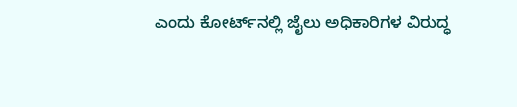ಎಂದು ಕೋರ್ಟ್‌ನಲ್ಲಿ ಜೈಲು ಅಧಿಕಾರಿಗಳ ವಿರುದ್ಧ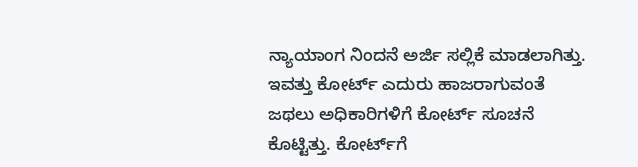ನ್ಯಾಯಾಂಗ ನಿಂದನೆ ಅರ್ಜಿ ಸಲ್ಲಿಕೆ ಮಾಡಲಾಗಿತ್ತು. ಇವತ್ತು ಕೋರ್ಟ್‌ ಎದುರು ಹಾಜರಾಗುವಂತೆ ಜಥಲು ಅಧಿಕಾರಿಗಳಿಗೆ ಕೋರ್ಟ್‌ ಸೂಚನೆ ಕೊಟ್ಟಿತ್ತು. ಕೋರ್ಟ್‌ಗೆ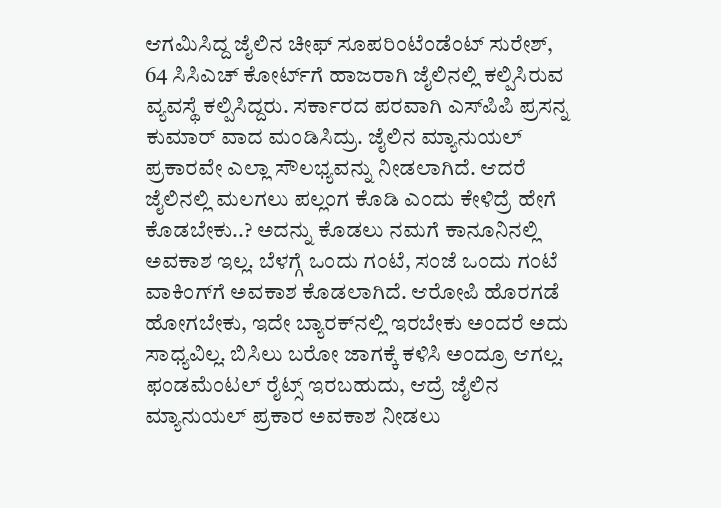ಆಗಮಿಸಿದ್ದ ಜೈಲಿನ ಚೀಫ್‌ ಸೂಪರಿಂಟೆಂಡೆಂಟ್ ಸುರೇಶ್, 64 ಸಿಸಿಎಚ್ ಕೋರ್ಟ್‌ಗೆ ಹಾಜರಾಗಿ ಜೈಲಿನಲ್ಲಿ ಕಲ್ಪಿಸಿರುವ ವ್ಯವಸ್ಥೆ ಕಲ್ಪಿಸಿದ್ದರು. ಸರ್ಕಾರದ ಪರವಾಗಿ ಎಸ್‌ಪಿಪಿ ಪ್ರಸನ್ನ ಕುಮಾರ್ ವಾದ ಮಂಡಿಸಿದ್ರು. ಜೈಲಿನ ಮ್ಯಾನುಯಲ್ ಪ್ರಕಾರವೇ ಎಲ್ಲಾ ಸೌಲಭ್ಯವನ್ನು ನೀಡಲಾಗಿದೆ. ಆದರೆ ಜೈಲಿನಲ್ಲಿ ಮಲಗಲು ಪಲ್ಲಂಗ ಕೊಡಿ ಎಂದು ಕೇಳಿದ್ರೆ‌ ಹೇಗೆ ಕೊಡಬೇಕು..? ಅದನ್ನು ಕೊಡಲು ನಮಗೆ ಕಾನೂನಿನಲ್ಲಿ ಅವಕಾಶ ಇಲ್ಲ. ಬೆಳಗ್ಗೆ ಒಂದು ಗಂಟೆ, ಸಂಜೆ ಒಂದು ಗಂಟೆ ವಾಕಿಂಗ್‌‌ಗೆ ಅವಕಾಶ ಕೊಡಲಾಗಿದೆ. ಆರೋಪಿ ಹೊರಗಡೆ ಹೋಗಬೇಕು, ಇದೇ ಬ್ಯಾರಕ್‌ನಲ್ಲಿ ಇರಬೇಕು ಅಂದರೆ ಅದು ಸಾಧ್ಯವಿಲ್ಲ. ಬಿಸಿಲು ಬರೋ ಜಾಗಕ್ಕೆ ಕಳಿಸಿ ಅಂದ್ರೂ ಆಗಲ್ಲ. ಫಂಡಮೆಂಟಲ್ ರೈಟ್ಸ್‌ ಇರಬಹುದು, ಆದ್ರೆ ಜೈಲಿನ ಮ್ಯಾನುಯಲ್ ಪ್ರಕಾರ ಅವಕಾಶ ನೀಡಲು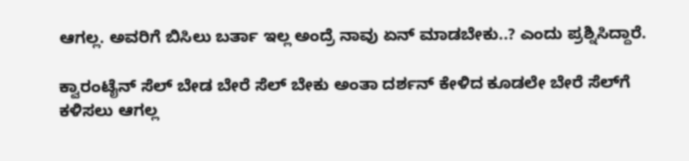ಆಗಲ್ಲ. ಅವರಿಗೆ ಬಿಸಿಲು ಬರ್ತಾ ಇಲ್ಲ ಅಂದ್ರೆ ನಾವು ಏನ್ ಮಾಡಬೇಕು..? ಎಂದು ಪ್ರಶ್ನಿಸಿದ್ದಾರೆ.

ಕ್ವಾರಂಟೈನ್ ಸೆಲ್ ಬೇಡ ಬೇರೆ ಸೆಲ್ ಬೇಕು‌ ಅಂತಾ ದರ್ಶನ್ ಕೇಳಿದ ಕೂಡಲೇ ಬೇರೆ ಸೆಲ್‌ಗೆ ಕಳಿಸಲು ಆಗಲ್ಲ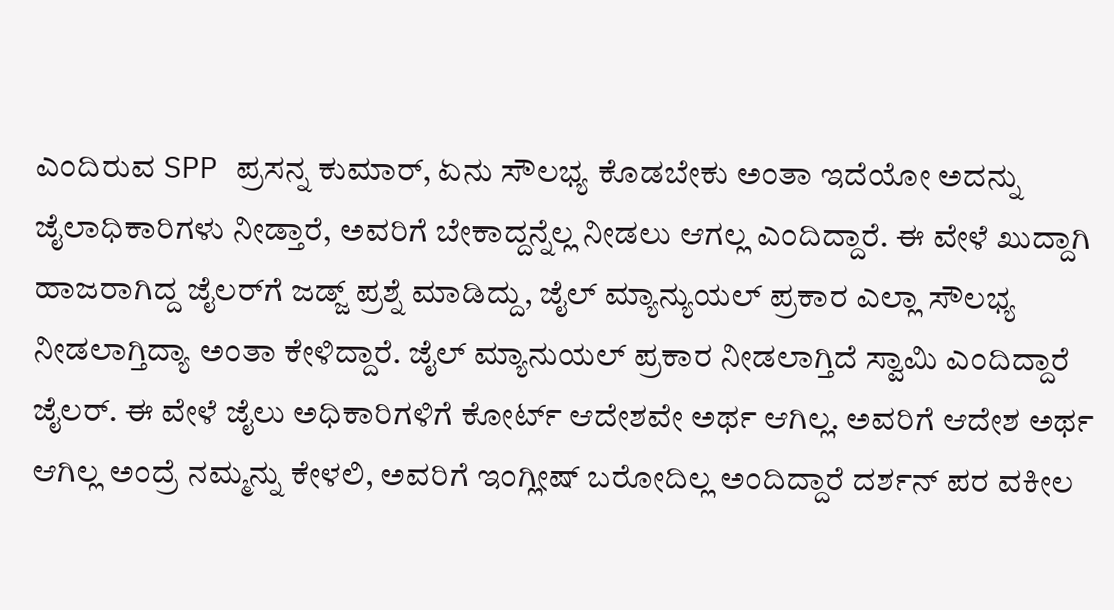ಎಂದಿರುವ SPP ಪ್ರಸನ್ನ ಕುಮಾರ್, ಏನು ಸೌಲಭ್ಯ ಕೊಡಬೇಕು ಅಂತಾ ಇದೆಯೋ ಅದನ್ನು ಜೈಲಾಧಿಕಾರಿಗಳು ನೀಡ್ತಾರೆ, ಅವರಿಗೆ ಬೇಕಾದ್ದನ್ನೆಲ್ಲ ನೀಡಲು‌ ಆಗಲ್ಲ ಎಂದಿದ್ದಾರೆ. ಈ ವೇಳೆ ಖುದ್ದಾಗಿ ಹಾಜರಾಗಿದ್ದ ಜೈಲರ್‌ಗೆ ಜಡ್ಜ್ ಪ್ರಶ್ನೆ ಮಾಡಿದ್ದು, ಜೈಲ್‌ ಮ್ಯಾನ್ಯುಯಲ್‌ ಪ್ರಕಾರ ಎಲ್ಲಾ ಸೌಲಭ್ಯ ನೀಡಲಾಗ್ತಿದ್ಯಾ ಅಂತಾ ಕೇಳಿದ್ದಾರೆ. ಜೈಲ್‌ ಮ್ಯಾನುಯಲ್ ಪ್ರಕಾರ ನೀಡಲಾಗ್ತಿದೆ ಸ್ವಾಮಿ ಎಂದಿದ್ದಾರೆ ಜೈಲರ್. ಈ ವೇಳೆ ಜೈಲು ಅಧಿಕಾರಿಗಳಿಗೆ ಕೋರ್ಟ್ ಆದೇಶವೇ ಅರ್ಥ ಆಗಿಲ್ಲ. ಅವರಿಗೆ ಆದೇಶ ಅರ್ಥ ಆಗಿಲ್ಲ ಅಂದ್ರೆ ನಮ್ಮನ್ನು ಕೇಳಲಿ, ಅವರಿಗೆ ಇಂಗ್ಲೀಷ್ ಬರೋದಿಲ್ಲ ಅಂದಿದ್ದಾರೆ ದರ್ಶನ್‌ ಪರ ವಕೀಲ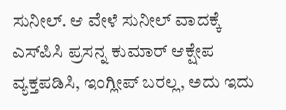ಸುನೀಲ್. ಆ ವೇಳೆ ಸುನೀಲ್ ವಾದಕ್ಕೆ ಎಸ್‌ಪಿಸಿ ಪ್ರಸನ್ನ ಕುಮಾರ್ ಆಕ್ಷೇಪ ವ್ಯಕ್ತಪಡಿಸಿ, ಇಂಗ್ಲೀಪ್ ಬರಲ್ಲ, ಅದು ಇದು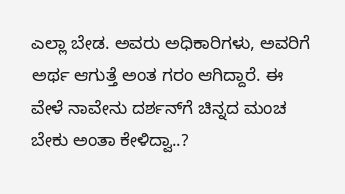ಎಲ್ಲಾ ಬೇಡ. ಅವರು ಅಧಿಕಾರಿಗಳು, ಅವರಿಗೆ ಅರ್ಥ ಆಗುತ್ತೆ ಅಂತ ಗರಂ ಆಗಿದ್ದಾರೆ. ಈ ವೇಳೆ ನಾವೇನು ದರ್ಶನ್‌ಗೆ ಚಿನ್ನದ ಮಂಚ ಬೇಕು ಅಂತಾ ಕೇಳಿದ್ವಾ..?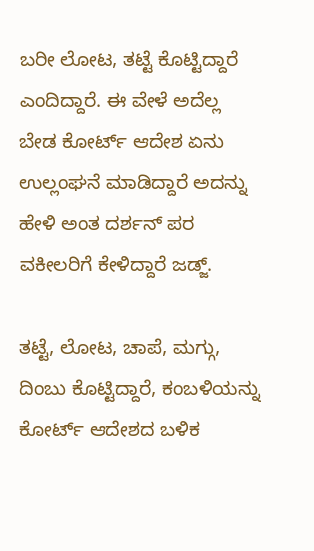ಬರೀ ಲೋಟ, ತಟ್ಟೆ ಕೊಟ್ಟಿದ್ದಾರೆ ಎಂದಿದ್ದಾರೆ. ಈ ವೇಳೆ ಅದೆಲ್ಲ ಬೇಡ ಕೋರ್ಟ್ ಆದೇಶ ಏನು ಉಲ್ಲಂಘನೆ ಮಾಡಿದ್ದಾರೆ ಅದನ್ನು ಹೇಳಿ ಅಂತ ದರ್ಶನ್ ಪರ ವಕೀಲರಿಗೆ ಕೇಳಿದ್ದಾರೆ ಜಡ್ಜ್.

ತಟ್ಟೆ, ಲೋಟ, ಚಾಪೆ, ಮಗ್ಗು, ದಿಂಬು ಕೊಟ್ಟಿದ್ದಾರೆ, ಕಂಬಳಿಯನ್ನು ಕೋರ್ಟ್ ಆದೇಶದ ಬಳಿಕ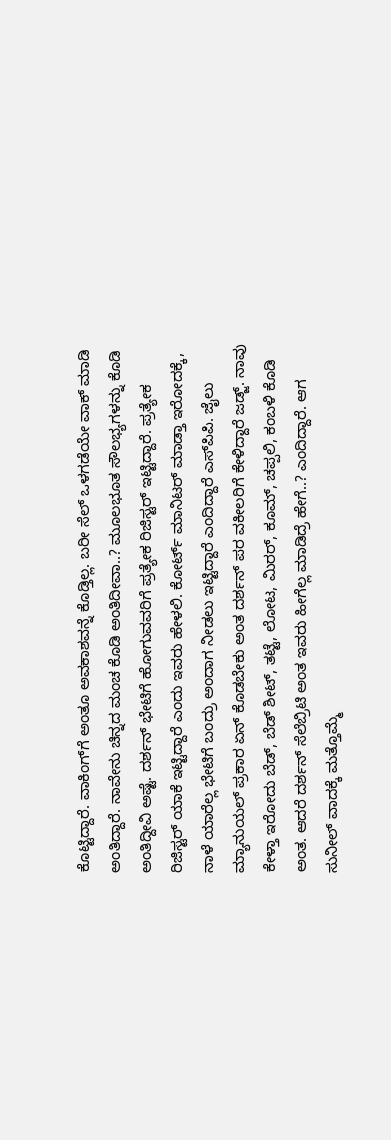ಕೊಟ್ಟಿದ್ದಾರೆ. ವಾಕಿಂಗ್‌ಗೆ ಅಂತೂ ಅವಕಾಶವನ್ನೆ ಕೊಡ್ತಿಲ್ಲ. ಬರೀ ಸೆಲ್ ಒಳಗಡೆಯೇ ವಾಕ್‌ ಮಾಡಿ ಅಂತಿದ್ದಾರೆ. ನಾವೇನು ಚಿನ್ನದ ಮಂಚ ಕೊಡಿ ಅಂತಿದೀವಾ..? ಮೂಲಭೂತ ಸೌಲಭ್ಯಗಳನ್ನು ಕೊಡಿ ಅಂತಿದ್ದೀವಿ ಅಷ್ಟೆ. ದರ್ಶನ್ ಭೇಟಿಗೆ ಹೋಗುವವರಿಗೆ ಪ್ರತ್ಯೇಕ ರಿಜಿಸ್ಟರ್ ಇಟ್ಟಿದ್ದಾರೆ. ಪ್ರತ್ಯೇಕ ರಿಜಿಸ್ಟರ್ ಯಾಕೆ ಇಟ್ಟಿದ್ದಾರೆ ಎಂದು ಇವರು ಹೇಳಲಿ. ಕೋರ್ಟ್ ಮಾನಿಟರ್ ಮಾಡ್ತಾ ಇರೋದಕ್ಕೆ, ನಾಳೆ ಯಾರೆಲ್ಲ ಭೇಟಿಗೆ ಬಂದ್ರು ಅಂದಾಗ ನೀಡಲು ಇಟ್ಟಿದ್ದಾರೆ ಎಂದಿದ್ದಾರೆ ಎಸ್‌ಪಿಪಿ. ಜೈಲು ಮ್ಯಾನುಯಲ್ ಪ್ರಕಾರ ಏನ್ ಕೊಡಬೇಕು ಅಂತ ದರ್ಶನ್ ಪರ ವಕೀಲರಿಗೆ ಕೇಳಿದ್ದಾರೆ ಜಡ್ಜ್. ನಾವು ಕೇಳ್ತಾ ಇರೋದು ಬೆಡ್, ಬೆಡ್ ಶೀಟ್, ತಟ್ಟೆ, ಲೋಟ, ಮಿರರ್, ಕೂಮ್, ಚಪ್ಪಲಿ, ಕಂಬಳಿ ಕೊಡಿ ಅಂತ. ಆದರೆ ದರ್ಶನ್ ಸೆಲೆಬ್ರಿಟಿ ಅಂತ ಇವರು ಹೀಗೆಲ್ಲ ಮಾಡಿದ್ರೆ ಹೇಗೆ..? ಎಂದಿದ್ದಾರೆ. ಆಗ ಸುನೀಲ್ ವಾದಕ್ಕೆ ಮತ್ತೊಮ್ಮೆ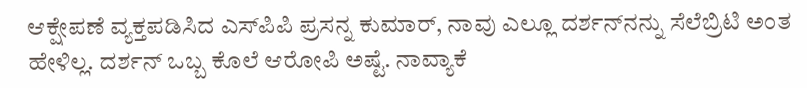ಆಕ್ಷೇಪಣೆ ವ್ಯಕ್ತಪಡಿಸಿದ ಎಸ್‌ಪಿಪಿ ಪ್ರಸನ್ನ ಕುಮಾರ್‌, ನಾವು ಎಲ್ಲೂ ದರ್ಶನ್‌ನನ್ನು ಸೆಲೆಬ್ರಿಟಿ ಅಂತ ಹೇಳಿಲ್ಲ. ದರ್ಶನ್‌‌ ಒಬ್ಬ ಕೊಲೆ ಆರೋಪಿ ಅಷ್ಟೆ. ನಾವ್ಯಾಕೆ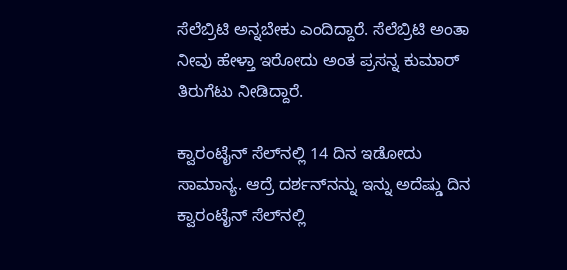ಸೆಲೆಬ್ರಿಟಿ ಅನ್ನಬೇಕು ಎಂದಿದ್ದಾರೆ. ಸೆಲೆಬ್ರಿಟಿ ಅಂತಾ ನೀವು ಹೇಳ್ತಾ ಇರೋದು ಅಂತ ಪ್ರಸನ್ನ ಕುಮಾರ್ ತಿರುಗೆಟು ನೀಡಿದ್ದಾರೆ.

ಕ್ವಾರಂಟೈನ್ ಸೆಲ್‌ನಲ್ಲಿ 14 ದಿನ ಇಡೋದು ಸಾಮಾನ್ಯ. ಆದ್ರೆ ದರ್ಶನ್‌ನನ್ನು ಇನ್ನು ಅದೆಷ್ಡು ದಿನ‌ ಕ್ವಾರಂಟೈನ್‌ ಸೆಲ್‌ನಲ್ಲಿ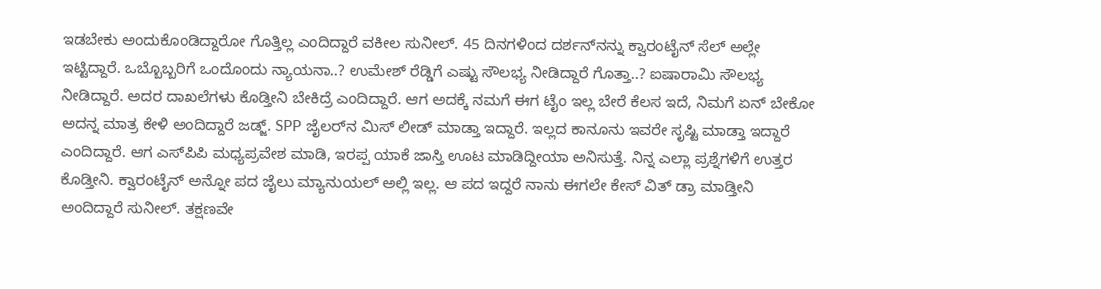ಇಡಬೇಕು ಅಂದುಕೊಂಡಿದ್ದಾರೋ ಗೊತ್ತಿಲ್ಲ ಎಂದಿದ್ದಾರೆ ವಕೀಲ ಸುನೀಲ್. 45 ದಿನಗಳಿಂದ ದರ್ಶನ್‌ನನ್ನು ಕ್ವಾರಂಟೈನ್ ಸೆಲ್ ಅಲ್ಲೇ ಇಟ್ಟಿದ್ದಾರೆ. ಒಬ್ಬೊಬ್ಬರಿಗೆ ಒಂದೊಂದು ನ್ಯಾಯನಾ..? ಉಮೇಶ್ ರೆಡ್ಡಿಗೆ ಎಷ್ಟು ಸೌಲಭ್ಯ ನೀಡಿದ್ದಾರೆ ಗೊತ್ತಾ..? ಐಷಾರಾಮಿ ಸೌಲಭ್ಯ ನೀಡಿದ್ದಾರೆ. ಅದರ ದಾಖಲೆಗಳು ಕೊಡ್ತೀನಿ ಬೇಕಿದ್ರೆ ಎಂದಿದ್ದಾರೆ. ಆಗ ಅದಕ್ಕೆ ನಮಗೆ ಈಗ ಟೈಂ ಇಲ್ಲ ಬೇರೆ ಕೆಲಸ‌ ಇದೆ, ನಿಮಗೆ ಏನ್ ಬೇಕೋ‌ ಅದನ್ನ ಮಾತ್ರ ಕೇಳಿ ಅಂದಿದ್ದಾರೆ ಜಡ್ಜ್. SPP ಜೈಲರ್‌ನ ಮಿಸ್ ಲೀಡ್ ಮಾಡ್ತಾ ಇದ್ದಾರೆ. ಇಲ್ಲದ ಕಾನೂನು ಇವರೇ ಸೃಷ್ಟಿ ಮಾಡ್ತಾ ಇದ್ದಾರೆ ಎಂದಿದ್ದಾರೆ. ಆಗ ಎಸ್‌ಪಿಪಿ ಮಧ್ಯಪ್ರವೇಶ ಮಾಡಿ, ಇರಪ್ಪ ಯಾಕೆ ಜಾಸ್ತಿ ಊಟ ಮಾಡಿದ್ದೀಯಾ ಅನಿಸುತ್ತೆ. ನಿನ್ನ ಎಲ್ಲಾ ಪ್ರಶ್ನೆಗಳಿಗೆ ಉತ್ತರ ಕೊಡ್ತೀನಿ. ಕ್ವಾರಂಟೈನ್ ಅನ್ನೋ ಪದ ಜೈಲು ಮ್ಯಾನುಯಲ್ ಅಲ್ಲಿ ಇಲ್ಲ. ಆ ಪದ ಇದ್ದರೆ ನಾನು ಈಗಲೇ ಕೇಸ್ ವಿತ್ ಡ್ರಾ ಮಾಡ್ತೀನಿ ಅಂದಿದ್ದಾರೆ ಸುನೀಲ್. ತಕ್ಷಣವೇ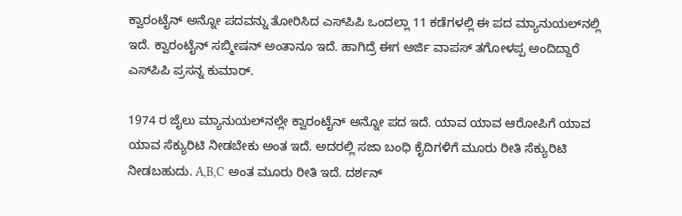ಕ್ವಾರಂಟೈನ್ ಅನ್ನೋ ಪದವನ್ನು ತೋರಿಸಿದ ಎಸ್‌ಪಿಪಿ ಒಂದಲ್ಲಾ 11 ಕಡೆಗಳಲ್ಲಿ ಈ ಪದ ಮ್ಯಾನುಯಲ್‌ನಲ್ಲಿ‌ ಇದೆ. ಕ್ವಾರಂಟೈನ್ ಸಬ್ಮೀಷನ್ ಅಂತಾನೂ ಇದೆ. ಹಾಗಿದ್ರೆ ಈಗ ಅರ್ಜಿ ವಾಪಸ್ ತಗೋಳಪ್ಪ ಅಂದಿದ್ದಾರೆ ಎಸ್‌ಪಿಪಿ ಪ್ರಸನ್ನ ಕುಮಾರ್.

1974 ರ ಜೈಲು ಮ್ಯಾನುಯಲ್‌ನಲ್ಲೇ ಕ್ವಾರಂಟೈನ್‌ ಅನ್ನೋ ಪದ ಇದೆ. ಯಾವ ಯಾವ ಆರೋಪಿಗೆ ಯಾವ ಯಾವ ಸೆಕ್ಯುರಿಟಿ ನೀಡಬೇಕು ಅಂತ ಇದೆ. ಅದರಲ್ಲಿ ಸಜಾ ಬಂಧಿ ಕೈದಿಗಳಿಗೆ ಮೂರು ರೀತಿ ಸೆಕ್ಯುರಿಟಿ ನೀಡಬಹುದು. A,B,C ಅಂತ ಮೂರು ರೀತಿ ಇದೆ. ದರ್ಶನ್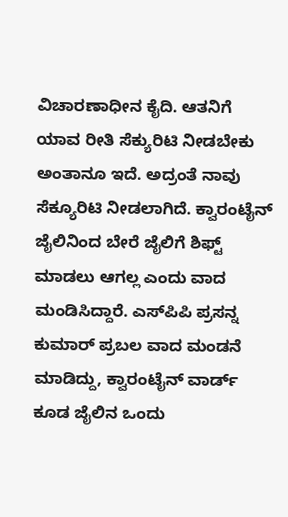ವಿಚಾರಣಾಧೀನ ಕೈದಿ. ಆತನಿಗೆ ಯಾವ ರೀತಿ ಸೆಕ್ಯುರಿಟಿ ನೀಡಬೇಕು ಅಂತಾನೂ‌ ಇದೆ. ಅದ್ರಂತೆ ನಾವು ಸೆಕ್ಯೂರಿಟಿ ನೀಡಲಾಗಿದೆ. ಕ್ವಾರಂಟೈನ್ ಜೈಲಿನಿಂದ ಬೇರೆ ಜೈಲಿಗೆ ಶಿಫ್ಟ್ ಮಾಡಲು ಆಗಲ್ಲ ಎಂದು ವಾದ ಮಂಡಿಸಿದ್ದಾರೆ. ಎಸ್‌ಪಿಪಿ ಪ್ರಸನ್ನ ಕುಮಾರ್‌ ಪ್ರಬಲ ವಾದ ಮಂಡನೆ ಮಾಡಿದ್ದು, ಕ್ವಾರಂಟೈನ್ ವಾರ್ಡ್ ಕೂಡ ಜೈಲಿನ ಒಂದು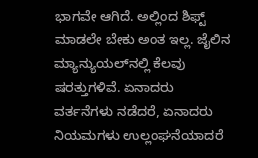ಭಾಗವೇ ಆಗಿದೆ. ಅಲ್ಲಿಂದ ಶಿಫ್ಟ್ ಮಾಡಲೇ ಬೇಕು ಅಂತ ಇಲ್ಲ. ಜೈಲಿನ ಮ್ಯಾನ್ಯುಯಲ್‌ನಲ್ಲಿ ಕೆಲವು ಷರತ್ತುಗಳಿವೆ. ಏನಾದರು ವರ್ತನೆಗಳು ನಡೆದರೆ, ಏನಾದರು ನಿಯಮಗಳು ಉಲ್ಲಂಘನೆಯಾದರೆ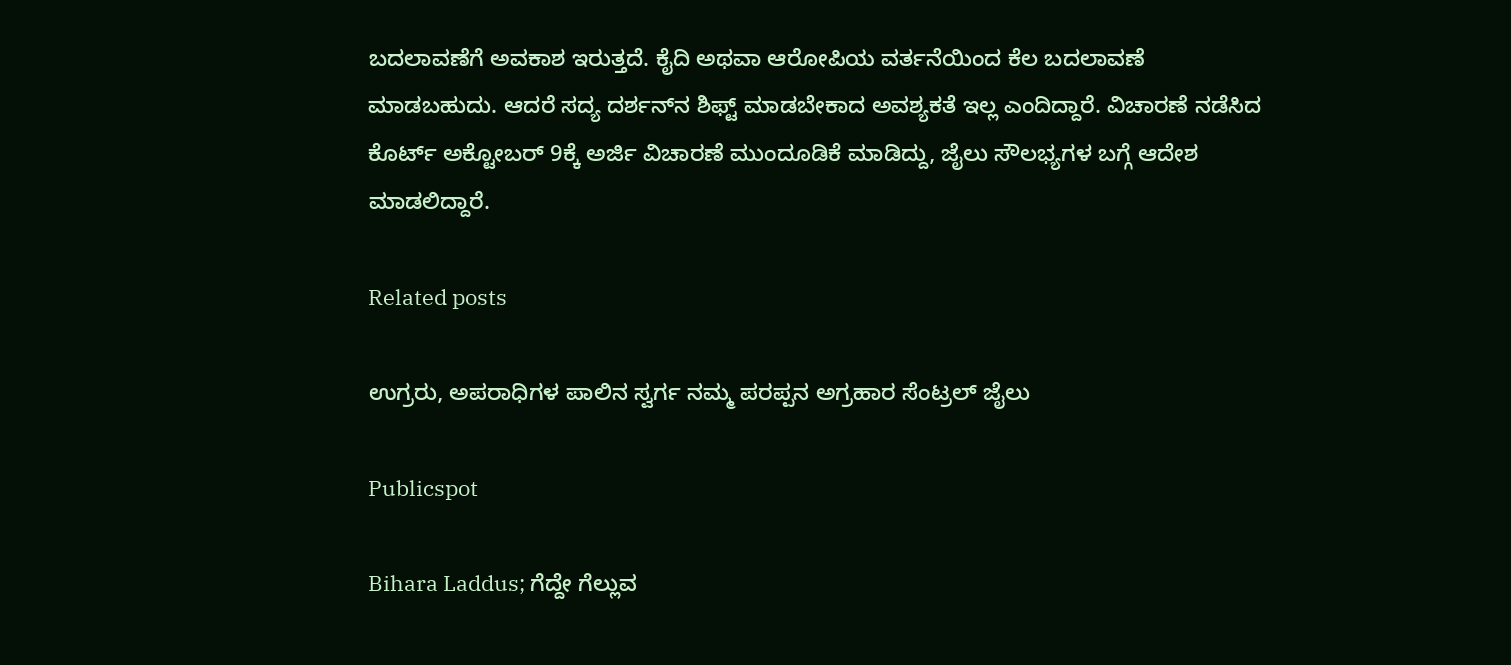ಬದಲಾವಣೆಗೆ ಅವಕಾಶ ಇರುತ್ತದೆ. ಕೈದಿ ಅಥವಾ ಆರೋಪಿಯ ವರ್ತನೆಯಿಂದ ಕೆಲ ಬದಲಾವಣೆ ಮಾಡಬಹುದು. ಆದರೆ ಸದ್ಯ ದರ್ಶನ್‌ನ ಶಿಫ್ಟ್ ಮಾಡಬೇಕಾದ ಅವಶ್ಯಕತೆ ಇಲ್ಲ ಎಂದಿದ್ದಾರೆ. ವಿಚಾರಣೆ ನಡೆಸಿದ ಕೊರ್ಟ್‌ ಅಕ್ಟೋಬರ್ 9ಕ್ಕೆ ಅರ್ಜಿ ವಿಚಾರಣೆ ಮುಂದೂಡಿಕೆ ಮಾಡಿದ್ದು, ಜೈಲು ಸೌಲಭ್ಯಗಳ ಬಗ್ಗೆ ಆದೇಶ ಮಾಡಲಿದ್ದಾರೆ.

Related posts

ಉಗ್ರರು, ಅಪರಾಧಿಗಳ ಪಾಲಿನ ಸ್ವರ್ಗ ನಮ್ಮ ಪರಪ್ಪನ ಅಗ್ರಹಾರ ಸೆಂಟ್ರಲ್ ಜೈಲು

Publicspot

Bihara Laddus; ಗೆದ್ದೇ ಗೆಲ್ಲುವ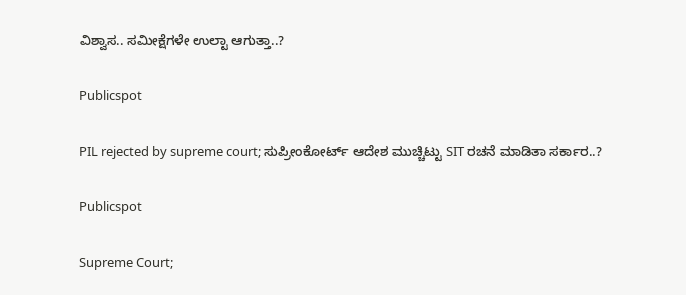ವಿಶ್ವಾಸ.. ಸಮೀಕ್ಷೆಗಳೇ ಉಲ್ಟಾ ಆಗುತ್ತಾ..?

Publicspot

PIL rejected by supreme court; ಸುಪ್ರೀಂಕೋರ್ಟ್‌ ಆದೇಶ ಮುಚ್ಚಿಟ್ಟು SIT ರಚನೆ ಮಾಡಿತಾ ಸರ್ಕಾರ..?

Publicspot

Supreme Court;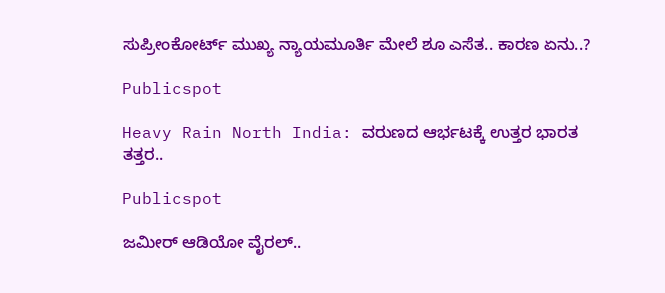ಸುಪ್ರೀಂಕೋರ್ಟ್ ಮುಖ್ಯ ನ್ಯಾಯಮೂರ್ತಿ ಮೇಲೆ ಶೂ ಎಸೆತ.. ಕಾರಣ ಏನು..?

Publicspot

Heavy Rain North India: ವರುಣದ ಆರ್ಭಟಕ್ಕೆ ಉತ್ತರ ಭಾರತ ತತ್ತರ..

Publicspot

ಜಮೀರ್‌ ಆಡಿಯೋ ವೈರಲ್‌..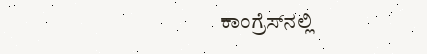ಕಾಂಗ್ರೆಸ್‌‌ನಲ್ಲಿ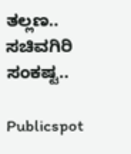ತಲ್ಲಣ.. ಸಚಿವಗಿರಿ ಸಂಕಷ್ಟ..

Publicspot